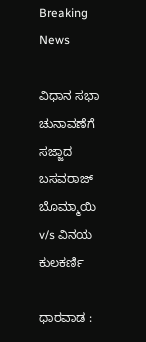Breaking News

ವಿಧಾನ ಸಭಾ ಚುನಾವಣೆಗೆ ಸಜ್ಜಾದ ಬಸವರಾಜ್ ಬೊಮ್ಮಾಯಿ v/s ವಿನಯ ಕುಲಕರ್ಣಿ

ಧಾರವಾಡ :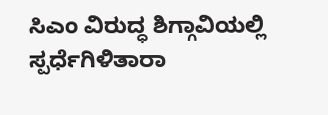ಸಿಎಂ ವಿರುದ್ಧ ಶಿಗ್ಗಾವಿಯಲ್ಲಿ ಸ್ಪರ್ಧೆಗಿಳಿತಾರಾ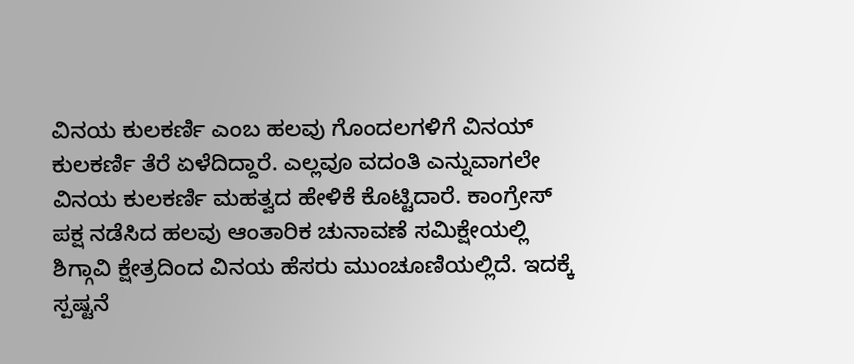ವಿನಯ ಕುಲಕರ್ಣಿ ಎಂಬ ಹಲವು ಗೊಂದಲಗಳಿಗೆ ವಿನಯ್ ಕುಲಕರ್ಣಿ ತೆರೆ ಏಳೆದಿದ್ದಾರೆ. ಎಲ್ಲವೂ ವದಂತಿ ಎನ್ನುವಾಗಲೇ ವಿನಯ ಕುಲಕರ್ಣಿ ಮಹತ್ವದ ಹೇಳಿಕೆ ಕೊಟ್ಟಿದಾರೆ. ಕಾಂಗ್ರೇಸ್ ಪಕ್ಷ ನಡೆಸಿದ ಹಲವು ಆಂತಾರಿಕ ಚುನಾವಣೆ ಸಮಿಕ್ಷೇಯಲ್ಲಿ ಶಿಗ್ಗಾವಿ ಕ್ಷೇತ್ರದಿಂದ ವಿನಯ ಹೆಸರು ಮುಂಚೂಣಿಯಲ್ಲಿದೆ. ಇದಕ್ಕೆ ಸ್ಪಷ್ಟನೆ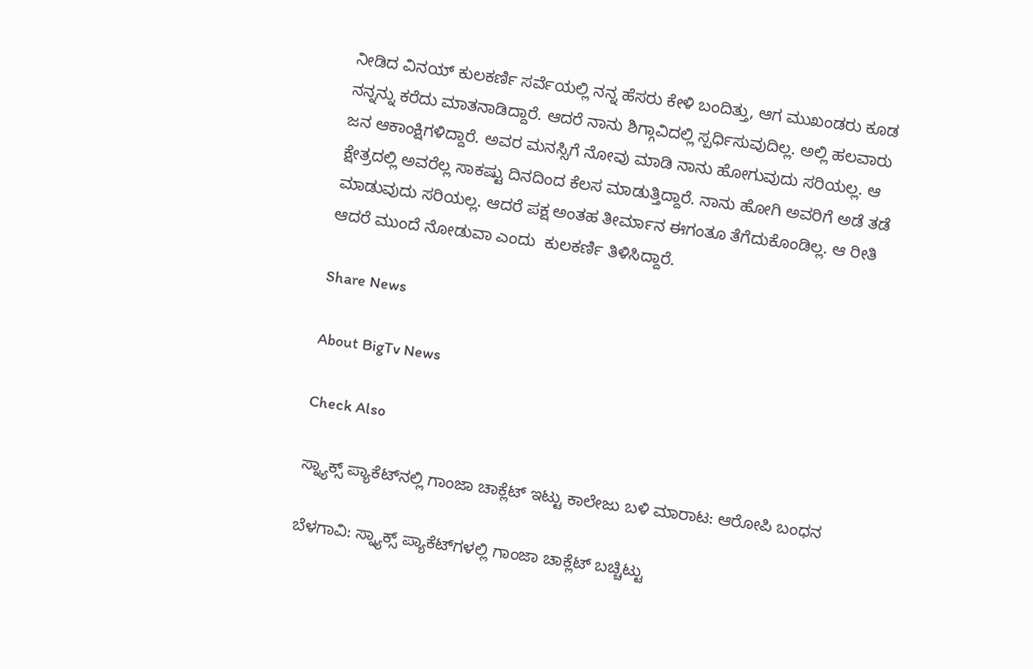ನೀಡಿದ ವಿನಯ್ ಕುಲಕರ್ಣಿ ಸರ್ವೆಯಲ್ಲಿ ನನ್ನ ಹೆಸರು ಕೇಳಿ ಬಂದಿತ್ತು, ಆಗ ಮುಖಂಡರು ಕೂಡ ನನ್ನನ್ನು ಕರೆದು ಮಾತನಾಡಿದ್ದಾರೆ. ಆದರೆ ನಾನು ಶಿಗ್ಗಾವಿದಲ್ಲಿ ಸ್ಪರ್ಧಿಸುವುದಿಲ್ಲ. ಅಲ್ಲಿ ಹಲವಾರು ಜನ ಆಕಾಂಕ್ಷಿಗಳಿದ್ದಾರೆ. ಅವರ ಮನಸ್ಸಿಗೆ ನೋವು ಮಾಡಿ ನಾನು ಹೋಗುವುದು ಸರಿಯಲ್ಲ. ಆ ಕ್ಷೇತ್ರದಲ್ಲಿ ಅವರೆಲ್ಲ ಸಾಕಷ್ಟು ದಿನದಿಂದ ಕೆಲಸ ಮಾಡುತ್ತಿದ್ದಾರೆ. ನಾನು ಹೋಗಿ ಅವರಿಗೆ ಅಡೆ ತಡೆ ಮಾಡುವುದು ಸರಿಯಲ್ಲ. ಆದರೆ ಪಕ್ಷ ಅಂತಹ ತೀರ್ಮಾನ ಈಗಂತೂ ತೆಗೆದುಕೊಂಡಿಲ್ಲ. ಆ ರೀತಿ ಆದರೆ ಮುಂದೆ ನೋಡುವಾ ಎಂದು  ಕುಲಕರ್ಣಿ ತಿಳಿಸಿದ್ದಾರೆ.

Share News

About BigTv News

Check Also

ಸ್ನ್ಯಾಕ್ಸ್ ಪ್ಯಾಕೆಟ್‌ನಲ್ಲಿ ಗಾಂಜಾ ಚಾಕ್ಲೆಟ್ ಇಟ್ಟು ಕಾಲೇಜು ಬಳಿ ಮಾರಾಟ: ಆರೋಪಿ ಬಂಧನ

ಬೆಳಗಾವಿ: ಸ್ನ್ಯಾಕ್ಸ್ ಪ್ಯಾಕೆಟ್‌ಗಳಲ್ಲಿ ಗಾಂಜಾ ಚಾಕ್ಲೆಟ್ ಬಚ್ಚಿಟ್ಟು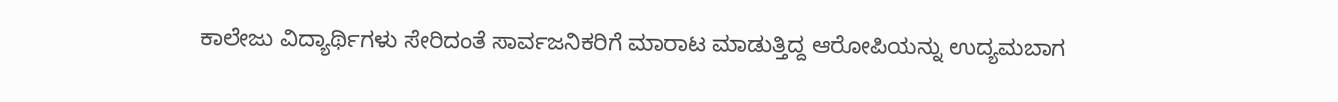ಕಾಲೇಜು ವಿದ್ಯಾರ್ಥಿಗಳು ಸೇರಿದಂತೆ ಸಾರ್ವಜನಿಕರಿಗೆ ಮಾರಾಟ ಮಾಡುತ್ತಿದ್ದ ಆರೋಪಿಯನ್ನು ಉದ್ಯಮಬಾಗ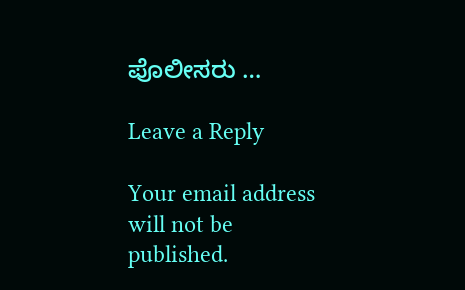ಪೊಲೀಸರು …

Leave a Reply

Your email address will not be published.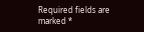Required fields are marked *